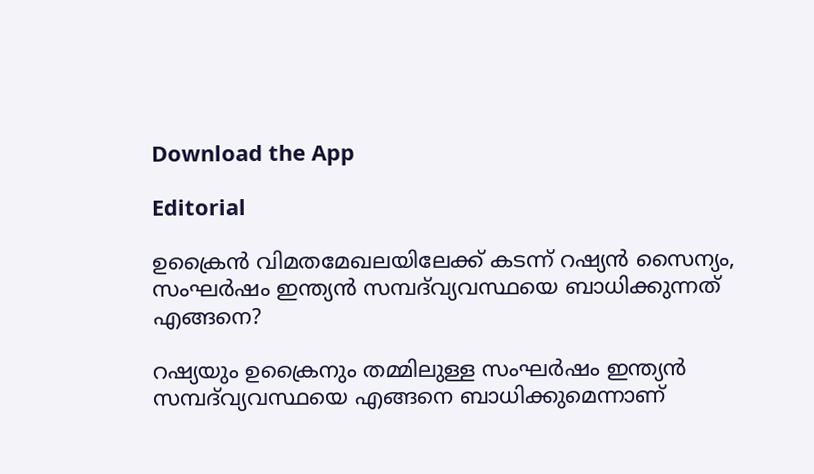Download the App

Editorial

ഉക്രൈൻ വിമതമേഖലയിലേക്ക് കടന്ന് റഷ്യൻ സൈന്യം, സംഘർഷം ഇന്ത്യൻ സമ്പദ്‌വ്യവസ്ഥയെ ബാധിക്കുന്നത് എങ്ങനെ?

റഷ്യയും ഉക്രൈനും തമ്മിലുള്ള സംഘർഷം ഇന്ത്യൻ സമ്പദ്‌വ്യവസ്ഥയെ എങ്ങനെ ബാധിക്കുമെന്നാണ്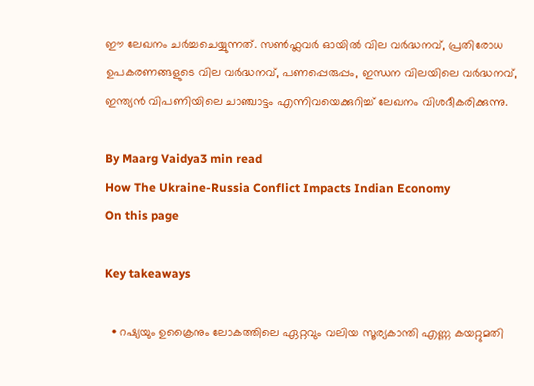ഈ ലേഖനം ചർച്ചചെയ്യുന്നത്. സൺഫ്ലവർ ഓയിൽ വില വർദ്ധനവ്, പ്രതിരോധ ഉപകരണങ്ങളുടെ വില വർദ്ധനവ്, പണപ്പെരുപ്പം, ഇന്ധന വിലയിലെ വർദ്ധനവ്, ഇന്ത്യൻ വിപണിയിലെ ചാഞ്ചാട്ടം എന്നിവയെക്കുറിച്ച് ലേഖനം വിശദീകരിക്കുന്നു.

By Maarg Vaidya3 min read
How The Ukraine-Russia Conflict Impacts Indian Economy
On this page

Key takeaways

  • റഷ്യയും ഉക്രൈനും ലോകത്തിലെ ഏറ്റവും വലിയ സൂര്യകാന്തി എണ്ണ കയറ്റുമതി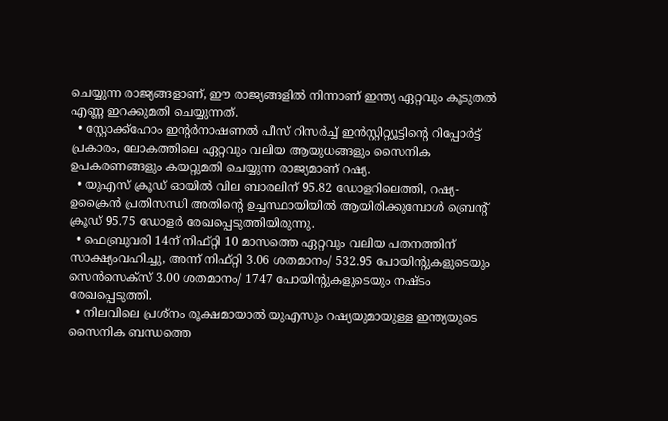ചെയ്യുന്ന രാജ്യങ്ങളാണ്, ഈ രാജ്യങ്ങളിൽ നിന്നാണ് ഇന്ത്യ ഏറ്റവും കൂടുതൽ എണ്ണ ഇറക്കുമതി ചെയ്യുന്നത്.
  • സ്റ്റോക്ക്‌ഹോം ഇന്റർനാഷണൽ പീസ് റിസർച്ച് ഇൻസ്റ്റിറ്റ്യൂട്ടിന്റെ റിപ്പോർട്ട് പ്രകാരം, ലോകത്തിലെ ഏറ്റവും വലിയ ആയുധങ്ങളും സൈനിക ഉപകരണങ്ങളും കയറ്റുമതി ചെയ്യുന്ന രാജ്യമാണ് റഷ്യ.
  • യുഎസ് ക്രൂഡ് ഓയിൽ വില ബാരലിന് 95.82 ഡോളറിലെത്തി, റഷ്യ-ഉക്രൈൻ പ്രതിസന്ധി അതിന്റെ ഉച്ചസ്ഥായിയിൽ ആയിരിക്കുമ്പോൾ ബ്രെന്റ് ക്രൂഡ് 95.75 ഡോളർ രേഖപ്പെടുത്തിയിരുന്നു.
  • ഫെബ്രുവരി 14ന് നിഫ്റ്റി 10 മാസത്തെ ഏറ്റവും വലിയ പതനത്തിന് സാക്ഷ്യംവഹിച്ചു, അന്ന് നിഫ്റ്റി 3.06 ശതമാനം/ 532.95 പോയിന്റുകളുടെയും സെൻസെക്സ് 3.00 ശതമാനം/ 1747 പോയിന്റുകളുടെയും നഷ്ടം രേഖപ്പെടുത്തി.
  • നിലവിലെ പ്രശ്‌നം രൂക്ഷമായാൽ യുഎസും റഷ്യയുമായുള്ള ഇന്ത്യയുടെ സൈനിക ബന്ധത്തെ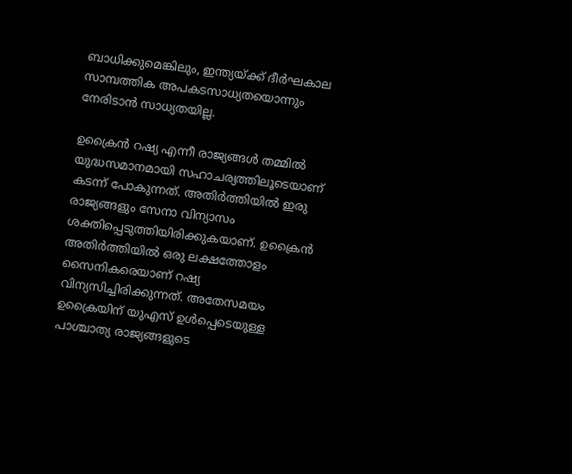ബാധിക്കുമെങ്കിലും, ഇന്ത്യയ്ക്ക് ദീർഘകാല സാമ്പത്തിക അപകടസാധ്യതയൊന്നും നേരിടാൻ സാധ്യതയില്ല.

ഉക്രൈൻ റഷ്യ എന്നീ രാജ്യങ്ങൾ തമ്മിൽ യുദ്ധസമാനമായി സഹാചര്യത്തിലൂടെയാണ് കടന്ന് പോകുന്നത്. അതിർത്തിയിൽ ഇരു രാജ്യങ്ങളും സേനാ വിന്യാസം ശക്തിപ്പെടുത്തിയിരിക്കുകയാണ്. ഉക്രൈൻ അതിർത്തിയിൽ ഒരു ലക്ഷത്തോളം സൈനികരെയാണ് റഷ്യ വിന്യസിച്ചിരിക്കുന്നത്. അതേസമയം ഉക്രൈയിന് യുഎസ് ഉൾപ്പെടെയുള്ള പാശ്ചാത്യ രാജ്യങ്ങളുടെ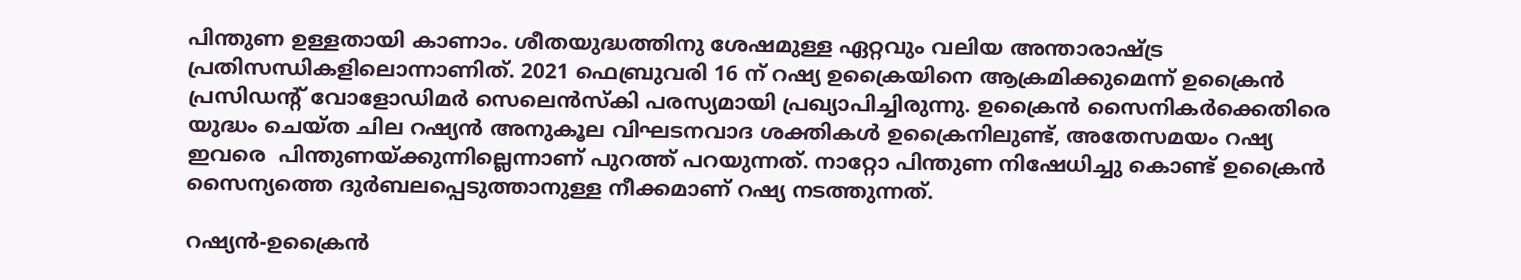പിന്തുണ ഉള്ളതായി കാണാം. ശീതയുദ്ധത്തിനു ശേഷമുള്ള ഏറ്റവും വലിയ അന്താരാഷ്ട്ര പ്രതിസന്ധികളിലൊന്നാണിത്. 2021 ഫെബ്രുവരി 16 ന് റഷ്യ ഉക്രൈയിനെ ആക്രമിക്കുമെന്ന് ഉക്രൈൻ പ്രസിഡന്റ് വോളോഡിമർ സെലെൻസ്കി പരസ്യമായി പ്രഖ്യാപിച്ചിരുന്നു. ഉക്രൈൻ സൈനികർക്കെതിരെ യുദ്ധം ചെയ്ത ചില റഷ്യൻ അനുകൂല വിഘടനവാദ ശക്തികൾ ഉക്രൈനിലുണ്ട്, അതേസമയം റഷ്യ ഇവരെ  പിന്തുണയ്ക്കുന്നില്ലെന്നാണ് പുറത്ത് പറയുന്നത്. നാറ്റോ പിന്തുണ നിഷേധിച്ചു കൊണ്ട് ഉക്രൈൻ സൈന്യത്തെ ദുർബലപ്പെടുത്താനുള്ള നീക്കമാണ് റഷ്യ നടത്തുന്നത്.

റഷ്യൻ-ഉക്രൈൻ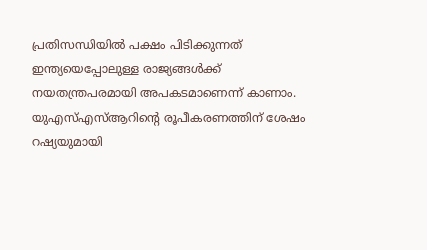പ്രതിസന്ധിയിൽ പക്ഷം പിടിക്കുന്നത് ഇന്ത്യയെപ്പോലുള്ള രാജ്യങ്ങൾക്ക് നയതന്ത്രപരമായി അപകടമാണെന്ന് കാണാം.  യുഎസ്എസ്ആറിന്റെ രൂപീകരണത്തിന് ശേഷം റഷ്യയുമായി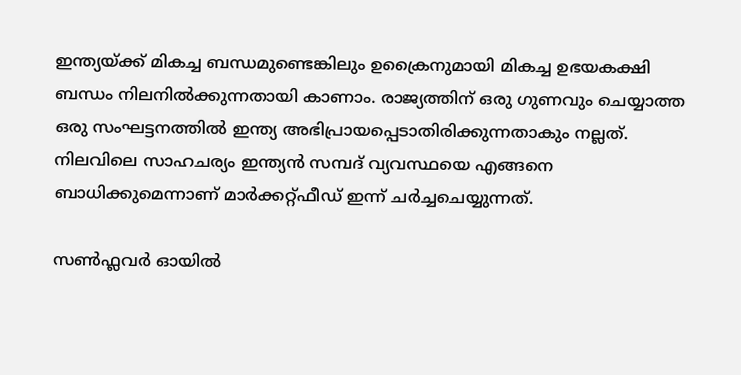ഇന്ത്യയ്ക്ക് മികച്ച ബന്ധമുണ്ടെങ്കിലും ഉക്രൈനുമായി മികച്ച ഉഭയകക്ഷി ബന്ധം നിലനിൽക്കുന്നതായി കാണാം. രാജ്യത്തിന് ഒരു ഗുണവും ചെയ്യാത്ത ഒരു സംഘട്ടനത്തിൽ ഇന്ത്യ അഭിപ്രായപ്പെടാതിരിക്കുന്നതാകും നല്ലത്. നിലവിലെ സാഹചര്യം ഇന്ത്യൻ സമ്പദ് വ്യവസ്ഥയെ എങ്ങനെ ബാധിക്കുമെന്നാണ് മാർക്കറ്റ്ഫീഡ് ഇന്ന് ചർച്ചചെയ്യുന്നത്.

സൺഫ്ലവർ ഓയിൽ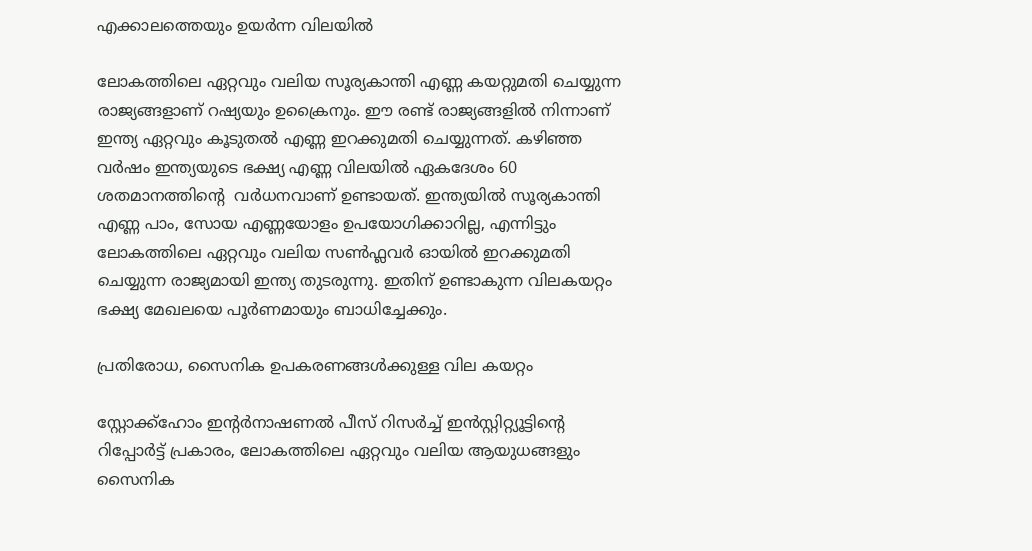എക്കാലത്തെയും ഉയർന്ന വിലയിൽ

ലോകത്തിലെ ഏറ്റവും വലിയ സൂര്യകാന്തി എണ്ണ കയറ്റുമതി ചെയ്യുന്ന രാജ്യങ്ങളാണ് റഷ്യയും ഉക്രൈനും. ഈ രണ്ട് രാജ്യങ്ങളിൽ നിന്നാണ് ഇന്ത്യ ഏറ്റവും കൂടുതൽ എണ്ണ ഇറക്കുമതി ചെയ്യുന്നത്. കഴിഞ്ഞ വർഷം ഇന്ത്യയുടെ ഭക്ഷ്യ എണ്ണ വിലയിൽ ഏകദേശം 60 ശതമാനത്തിന്റെ  വർധനവാണ് ഉണ്ടായത്. ഇന്ത്യയിൽ സൂര്യകാന്തി എണ്ണ പാം, സോയ എണ്ണയോളം ഉപയോഗിക്കാറില്ല, എന്നിട്ടും ലോകത്തിലെ ഏറ്റവും വലിയ സൺഫ്ലവർ ഓയിൽ ഇറക്കുമതി ചെയ്യുന്ന രാജ്യമായി ഇന്ത്യ തുടരുന്നു. ഇതിന് ഉണ്ടാകുന്ന വിലകയറ്റം ഭക്ഷ്യ മേഖലയെ പൂർണമായും ബാധിച്ചേക്കും.

പ്രതിരോധ, സൈനിക ഉപകരണങ്ങൾക്കുള്ള വില കയറ്റം

സ്റ്റോക്ക്‌ഹോം ഇന്റർനാഷണൽ പീസ് റിസർച്ച് ഇൻസ്റ്റിറ്റ്യൂട്ടിന്റെ റിപ്പോർട്ട് പ്രകാരം, ലോകത്തിലെ ഏറ്റവും വലിയ ആയുധങ്ങളും സൈനിക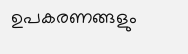ഉപകരണങ്ങളും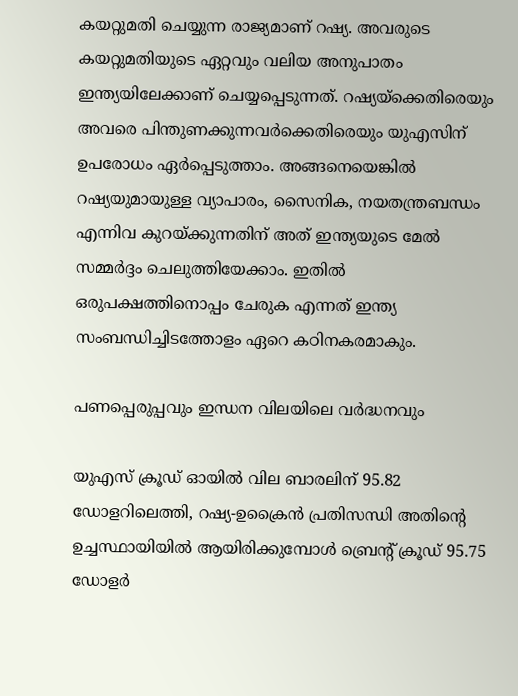കയറ്റുമതി ചെയ്യുന്ന രാജ്യമാണ് റഷ്യ. അവരുടെ കയറ്റുമതിയുടെ ഏറ്റവും വലിയ അനുപാതം ഇന്ത്യയിലേക്കാണ് ചെയ്യപ്പെടുന്നത്. റഷ്യയ്‌ക്കെതിരെയും അവരെ പിന്തുണക്കുന്നവർക്കെതിരെയും യുഎസിന് ഉപരോധം ഏർപ്പെടുത്താം. അങ്ങനെയെങ്കിൽ റഷ്യയുമായുള്ള വ്യാപാരം, സൈനിക, നയതന്ത്രബന്ധം എന്നിവ കുറയ്ക്കുന്നതിന് അത് ഇന്ത്യയുടെ മേൽ സമ്മർദ്ദം ചെലുത്തിയേക്കാം. ഇതിൽ ഒരുപക്ഷത്തിനൊപ്പം ചേരുക എന്നത് ഇന്ത്യ സംബന്ധിച്ചിടത്തോളം ഏറെ കഠിനകരമാകും.

പണപ്പെരുപ്പവും ഇന്ധന വിലയിലെ വർദ്ധനവും

യുഎസ് ക്രൂഡ് ഓയിൽ വില ബാരലിന് 95.82 ഡോളറിലെത്തി, റഷ്യ-ഉക്രൈൻ പ്രതിസന്ധി അതിന്റെ ഉച്ചസ്ഥായിയിൽ ആയിരിക്കുമ്പോൾ ബ്രെന്റ് ക്രൂഡ് 95.75 ഡോളർ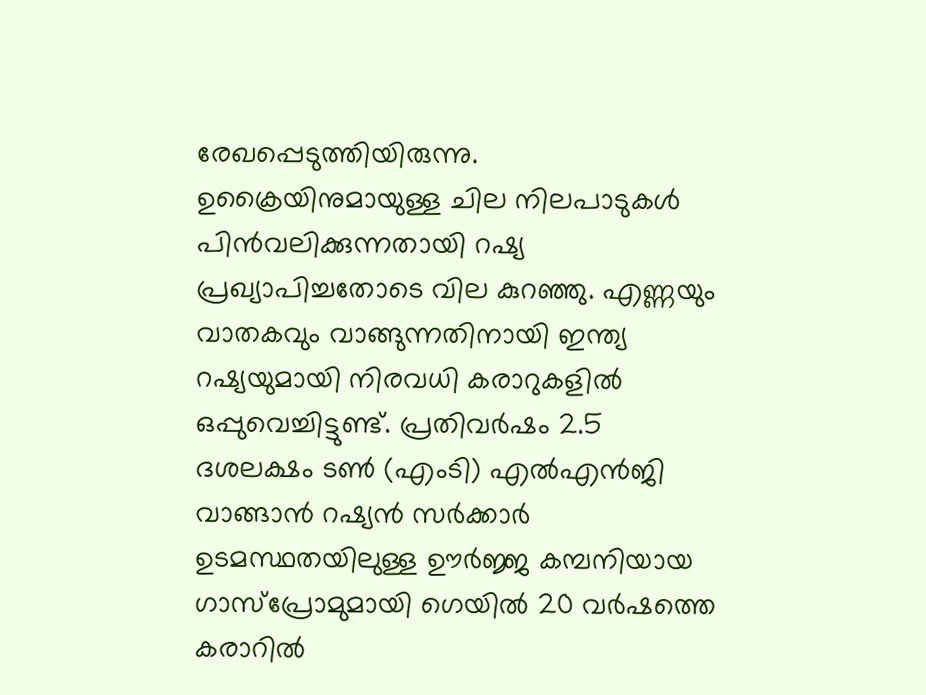രേഖപ്പെടുത്തിയിരുന്നു. ഉക്രൈയിനുമായുള്ള ചില നിലപാടുകൾ പിൻവലിക്കുന്നതായി റഷ്യ പ്രഖ്യാപിച്ചതോടെ വില കുറഞ്ഞു. എണ്ണയും വാതകവും വാങ്ങുന്നതിനായി ഇന്ത്യ റഷ്യയുമായി നിരവധി കരാറുകളിൽ ഒപ്പുവെച്ചിട്ടുണ്ട്. പ്രതിവർഷം 2.5 ദശലക്ഷം ടൺ (എംടി) എൽഎൻജി വാങ്ങാൻ റഷ്യൻ സർക്കാർ ഉടമസ്ഥതയിലുള്ള ഊർജ്ജ കമ്പനിയായ ഗാസ്പ്രോമുമായി ഗെയിൽ 20 വർഷത്തെ കരാറിൽ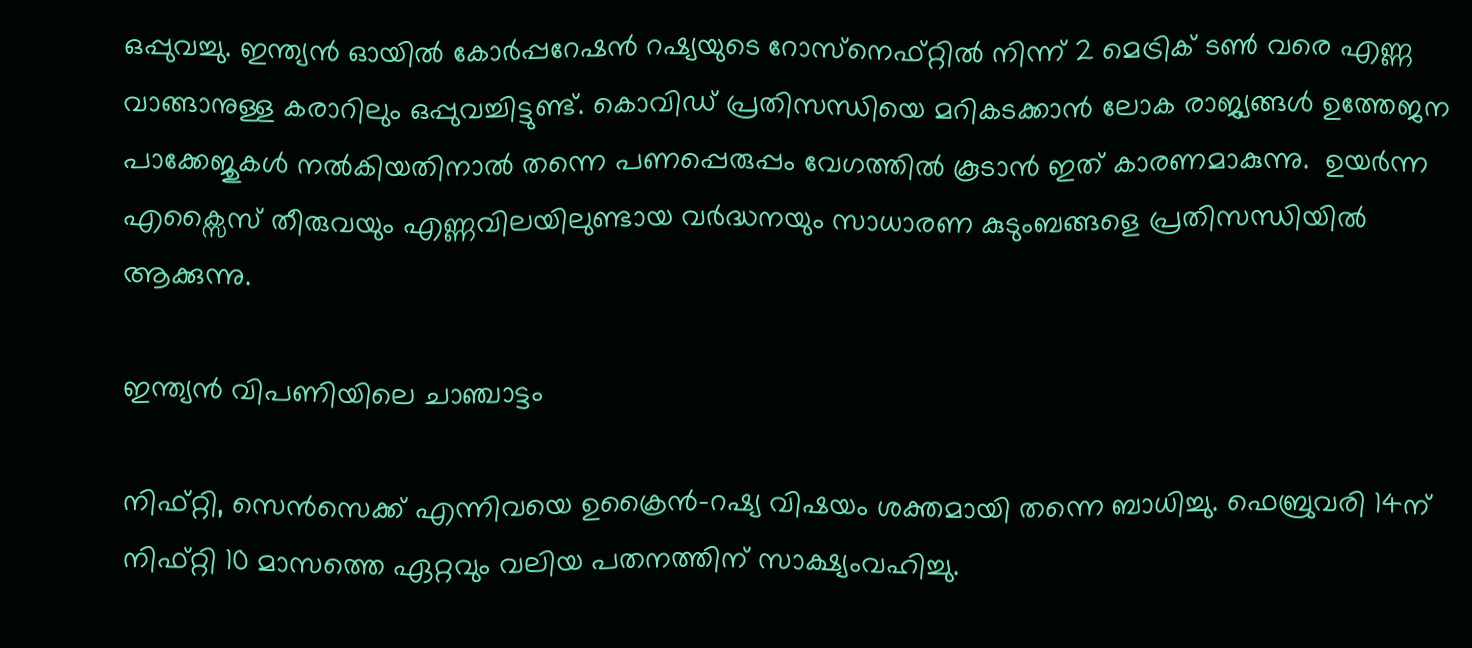ഒപ്പുവച്ചു. ഇന്ത്യൻ ഓയിൽ കോർപ്പറേഷൻ റഷ്യയുടെ റോസ്‌നെഫ്റ്റിൽ നിന്ന് 2 മെട്രിക് ടൺ വരെ എണ്ണ വാങ്ങാനുള്ള കരാറിലും ഒപ്പുവച്ചിട്ടുണ്ട്. കൊവിഡ് പ്രതിസന്ധിയെ മറികടക്കാൻ ലോക രാജ്യങ്ങൾ ഉത്തേജന പാക്കേജുകൾ നൽകിയതിനാൽ തന്നെ പണപ്പെരുപ്പം വേഗത്തിൽ കൂടാൻ ഇത് കാരണമാകുന്നു.  ഉയർന്ന എക്സൈസ് തീരുവയും എണ്ണവിലയിലുണ്ടായ വർദ്ധനയും സാധാരണ കുടുംബങ്ങളെ പ്രതിസന്ധിയിൽ ആക്കുന്നു.

ഇന്ത്യൻ വിപണിയിലെ ചാഞ്ചാട്ടം

നിഫ്റ്റി, സെൻസെക്ക് എന്നിവയെ ഉക്രൈൻ-റഷ്യ വിഷയം ശക്തമായി തന്നെ ബാധിച്ചു. ഫെബ്രുവരി 14ന് നിഫ്റ്റി 10 മാസത്തെ ഏറ്റവും വലിയ പതനത്തിന് സാക്ഷ്യംവഹിച്ചു.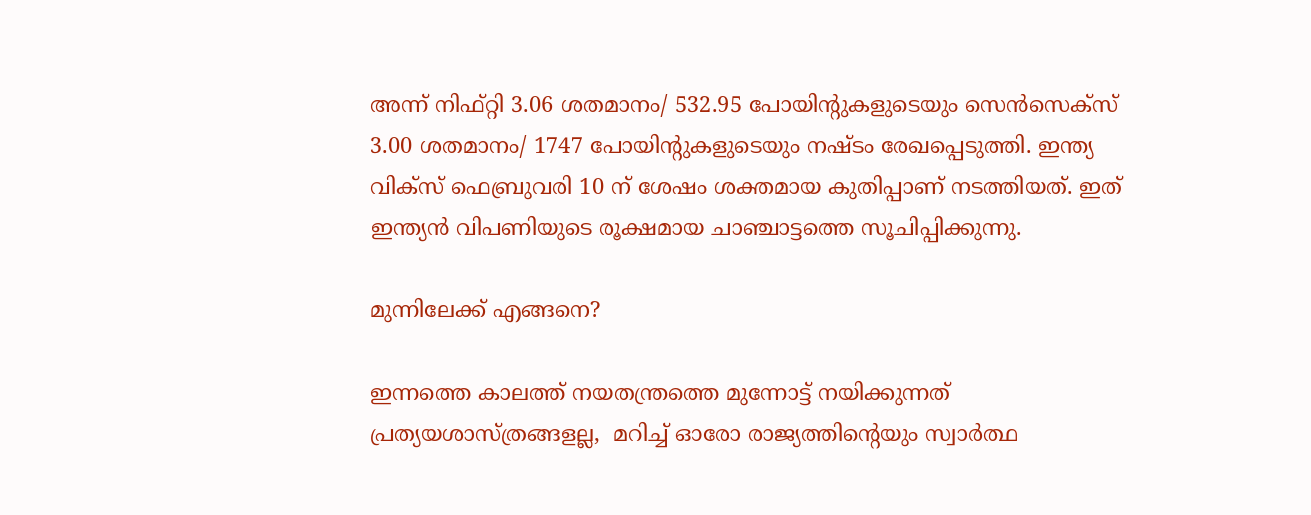അന്ന് നിഫ്റ്റി 3.06 ശതമാനം/ 532.95 പോയിന്റുകളുടെയും സെൻസെക്സ് 3.00 ശതമാനം/ 1747 പോയിന്റുകളുടെയും നഷ്ടം രേഖപ്പെടുത്തി. ഇന്ത്യ വിക്സ് ഫെബ്രുവരി 10 ന് ശേഷം ശക്തമായ കുതിപ്പാണ് നടത്തിയത്. ഇത് ഇന്ത്യൻ വിപണിയുടെ രൂക്ഷമായ ചാഞ്ചാട്ടത്തെ സൂചിപ്പിക്കുന്നു.

മുന്നിലേക്ക് എങ്ങനെ?

ഇന്നത്തെ കാലത്ത് നയതന്ത്രത്തെ മുന്നോട്ട് നയിക്കുന്നത് പ്രത്യയശാസ്ത്രങ്ങളല്ല,  മറിച്ച് ഓരോ രാജ്യത്തിന്റെയും സ്വാർത്ഥ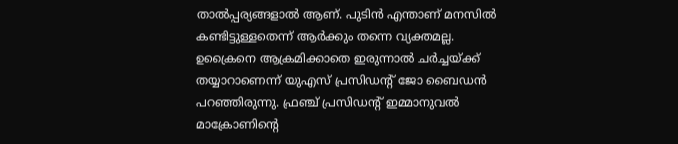താൽപ്പര്യങ്ങളാൽ ആണ്. പുടിൻ എന്താണ് മനസിൽ കണ്ടിട്ടുള്ളതെന്ന് ആർക്കും തന്നെ വ്യക്തമല്ല. ഉക്രൈനെ ആക്രമിക്കാതെ ഇരുന്നാൽ ചർച്ചയ്ക്ക് തയ്യാറാണെന്ന് യുഎസ് പ്രസിഡന്റ് ജോ ബൈഡൻ പറഞ്ഞിരുന്നു. ഫ്രഞ്ച് പ്രസിഡന്റ് ഇമ്മാനുവൽ മാക്രോണിന്റെ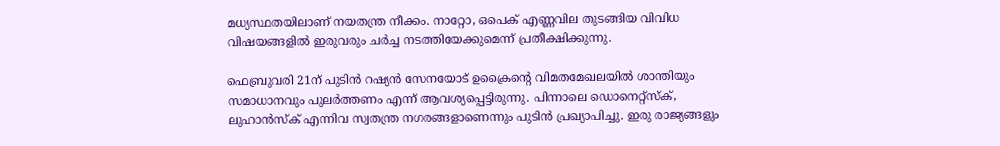മധ്യസ്ഥതയിലാണ് നയതന്ത്ര നീക്കം. നാറ്റോ, ഒപെക് എണ്ണവില തുടങ്ങിയ വിവിധ വിഷയങ്ങളിൽ ഇരുവരും ചർച്ച നടത്തിയേക്കുമെന്ന് പ്രതീക്ഷിക്കുന്നു.

ഫെബ്രുവരി 21ന് പുടിൻ റഷ്യൻ സേനയോട് ഉക്രൈന്റെ വിമതമേഖലയിൽ ശാന്തിയും സമാധാനവും പുലർത്തണം എന്ന് ആവശ്യപ്പെട്ടിരുന്നു. പിന്നാലെ ഡൊനെറ്റ്സ്ക്, ലുഹാൻസ്ക് എന്നിവ സ്വതന്ത്ര നഗരങ്ങളാണെന്നും പുടിൻ പ്രഖ്യാപിച്ചു. ഇരു രാജ്യങ്ങളും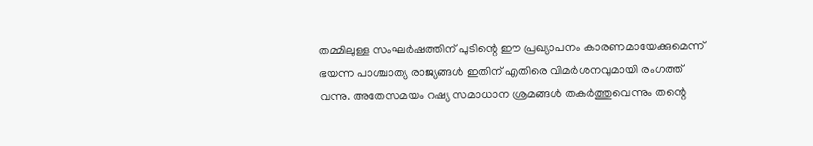തമ്മിലുള്ള സംഘർഷത്തിന് പുടിന്റെ ഈ പ്രഖ്യാപനം കാരണമായേക്കുമെന്ന് ഭയന്ന പാശ്ചാത്യ രാജ്യങ്ങൾ ഇതിന് എതിരെ വിമർശനവുമായി രംഗത്ത് വന്നു. അതേസമയം റഷ്യ സമാധാന ശ്രമങ്ങൾ തകർത്തുവെന്നും തന്റെ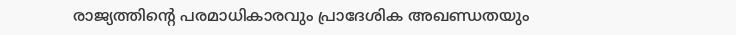രാജ്യത്തിന്റെ പരമാധികാരവും പ്രാദേശിക അഖണ്ഡതയും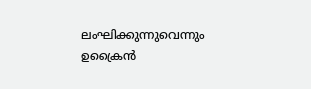ലംഘിക്കുന്നുവെന്നും ഉക്രൈൻ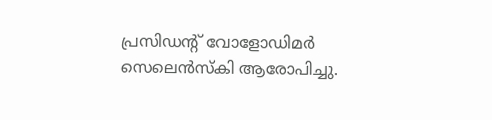പ്രസിഡന്റ് വോളോഡിമർ സെലെൻസ്കി ആരോപിച്ചു.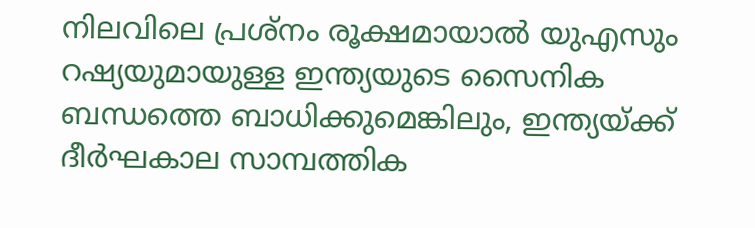നിലവിലെ പ്രശ്‌നം രൂക്ഷമായാൽ യുഎസും റഷ്യയുമായുള്ള ഇന്ത്യയുടെ സൈനിക ബന്ധത്തെ ബാധിക്കുമെങ്കിലും, ഇന്ത്യയ്ക്ക് ദീർഘകാല സാമ്പത്തിക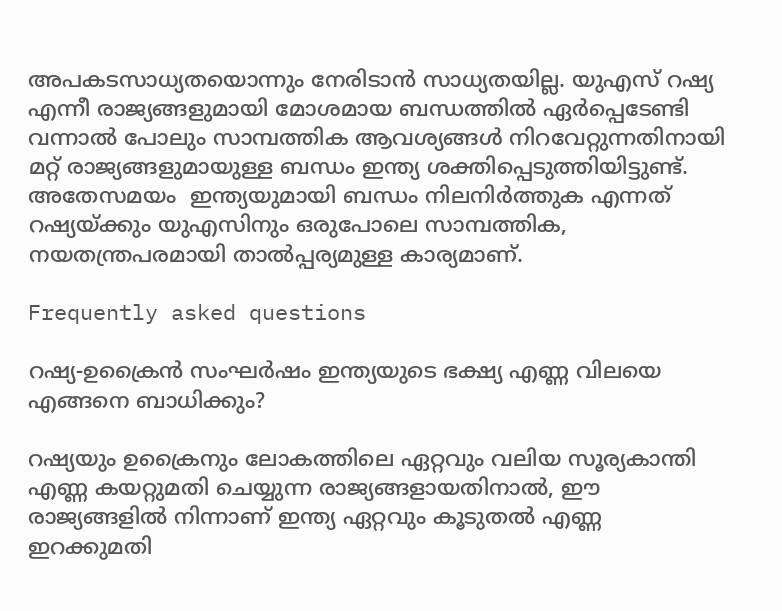അപകടസാധ്യതയൊന്നും നേരിടാൻ സാധ്യതയില്ല. യുഎസ് റഷ്യ എന്നീ രാജ്യങ്ങളുമായി മോശമായ ബന്ധത്തിൽ ഏർപ്പെടേണ്ടി വന്നാൽ പോലും സാമ്പത്തിക ആവശ്യങ്ങൾ നിറവേറ്റുന്നതിനായി മറ്റ് രാജ്യങ്ങളുമായുള്ള ബന്ധം ഇന്ത്യ ശക്തിപ്പെടുത്തിയിട്ടുണ്ട്. അതേസമയം  ഇന്ത്യയുമായി ബന്ധം നിലനിർത്തുക എന്നത് റഷ്യയ്ക്കും യുഎസിനും ഒരുപോലെ സാമ്പത്തിക, നയതന്ത്രപരമായി താൽപ്പര്യമുള്ള കാര്യമാണ്.

Frequently asked questions

റഷ്യ-ഉക്രൈൻ സംഘർഷം ഇന്ത്യയുടെ ഭക്ഷ്യ എണ്ണ വിലയെ എങ്ങനെ ബാധിക്കും?

റഷ്യയും ഉക്രൈനും ലോകത്തിലെ ഏറ്റവും വലിയ സൂര്യകാന്തി എണ്ണ കയറ്റുമതി ചെയ്യുന്ന രാജ്യങ്ങളായതിനാൽ, ഈ രാജ്യങ്ങളിൽ നിന്നാണ് ഇന്ത്യ ഏറ്റവും കൂടുതൽ എണ്ണ ഇറക്കുമതി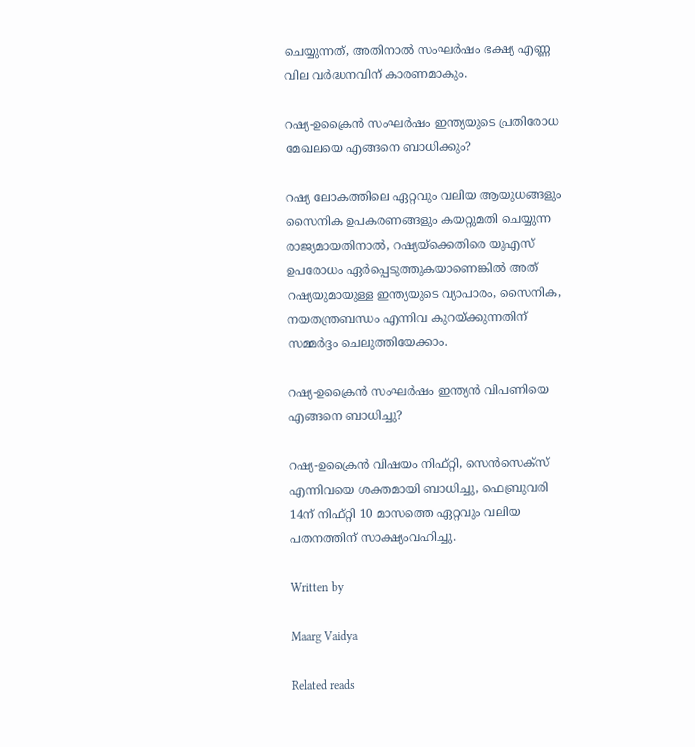ചെയ്യുന്നത്, അതിനാൽ സംഘർഷം ഭക്ഷ്യ എണ്ണ വില വർദ്ധനവിന് കാരണമാകും.

റഷ്യ-ഉക്രൈൻ സംഘർഷം ഇന്ത്യയുടെ പ്രതിരോധ മേഖലയെ എങ്ങനെ ബാധിക്കും?

റഷ്യ ലോകത്തിലെ ഏറ്റവും വലിയ ആയുധങ്ങളും സൈനിക ഉപകരണങ്ങളും കയറ്റുമതി ചെയ്യുന്ന രാജ്യമായതിനാൽ, റഷ്യയ്‌ക്കെതിരെ യുഎസ് ഉപരോധം ഏർപ്പെടുത്തുകയാണെങ്കിൽ അത് റഷ്യയുമായുള്ള ഇന്ത്യയുടെ വ്യാപാരം, സൈനിക, നയതന്ത്രബന്ധം എന്നിവ കുറയ്ക്കുന്നതിന് സമ്മർദ്ദം ചെലുത്തിയേക്കാം.

റഷ്യ-ഉക്രൈൻ സംഘർഷം ഇന്ത്യൻ വിപണിയെ എങ്ങനെ ബാധിച്ചു?

റഷ്യ-ഉക്രൈൻ വിഷയം നിഫ്റ്റി, സെൻസെക്സ് എന്നിവയെ ശക്തമായി ബാധിച്ചു, ഫെബ്രുവരി 14ന് നിഫ്റ്റി 10 മാസത്തെ ഏറ്റവും വലിയ പതനത്തിന് സാക്ഷ്യംവഹിച്ചു.

Written by

Maarg Vaidya

Related reads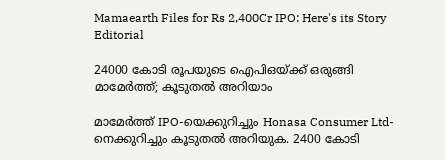Mamaearth Files for Rs 2,400Cr IPO: Here's its Story
Editorial

24000 കോടി രൂപയുടെ ഐപിഒയ്ക്ക് ഒരുങ്ങി മാമേർത്ത്; കൂടുതൽ അറിയാം

മാമേർത്ത് IPO-യെക്കുറിച്ചും Honasa Consumer Ltd-നെക്കുറിച്ചും കൂടുതൽ അറിയുക. 2400 കോടി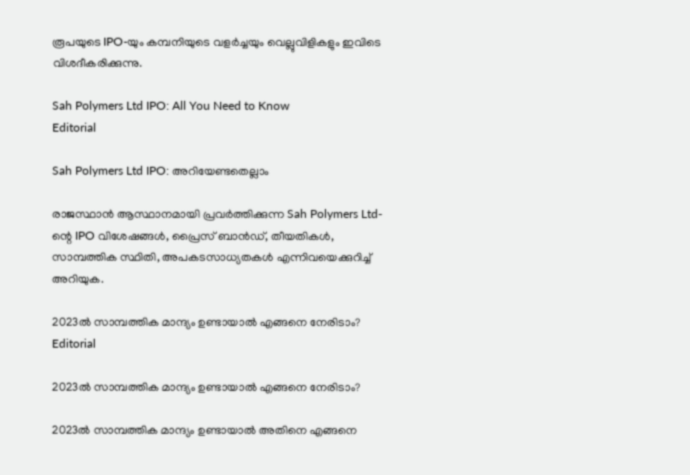രൂപയുടെ IPO-യും കമ്പനിയുടെ വളർച്ചയും വെല്ലുവിളികളും ഇവിടെ വിശദീകരിക്കുന്നു.

Sah Polymers Ltd IPO: All You Need to Know
Editorial

Sah Polymers Ltd IPO: അറിയേണ്ടതെല്ലാം

രാജസ്ഥാൻ ആസ്ഥാനമായി പ്രവർത്തിക്കുന്ന Sah Polymers Ltd-ന്റെ IPO വിശേഷങ്ങൾ, പ്രൈസ് ബാൻഡ്, തീയതികൾ, സാമ്പത്തിക സ്ഥിതി, അപകടസാധ്യതകൾ എന്നിവയെക്കുറിച്ച് അറിയുക.

2023ൽ സാമ്പത്തിക മാന്ദ്യം ഉണ്ടായാൽ എങ്ങനെ നേരിടാം?
Editorial

2023ൽ സാമ്പത്തിക മാന്ദ്യം ഉണ്ടായാൽ എങ്ങനെ നേരിടാം?

2023ൽ സാമ്പത്തിക മാന്ദ്യം ഉണ്ടായാൽ അതിനെ എങ്ങനെ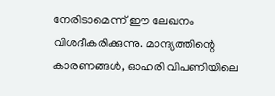നേരിടാമെന്ന് ഈ ലേഖനം വിശദീകരിക്കുന്നു. മാന്ദ്യത്തിന്റെ കാരണങ്ങൾ, ഓഹരി വിപണിയിലെ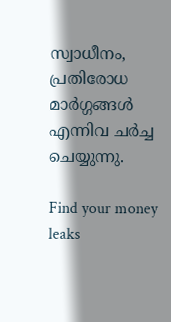സ്വാധീനം, പ്രതിരോധ മാർഗ്ഗങ്ങൾ എന്നിവ ചർച്ച ചെയ്യുന്നു.

Find your money leaks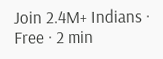Join 2.4M+ Indians · Free · 2 min